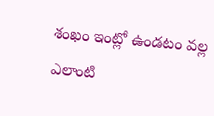శంఖం ఇంట్లో ఉండటం వల్ల ఎలాంటి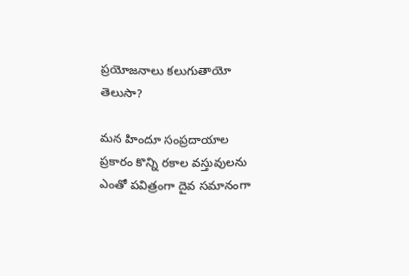ప్రయోజనాలు కలుగుతాయో తెలుసా?

మన హిందూ సంప్రదాయాల ప్రకారం కొన్ని రకాల వస్తువులను ఎంతో పవిత్రంగా దైవ సమానంగా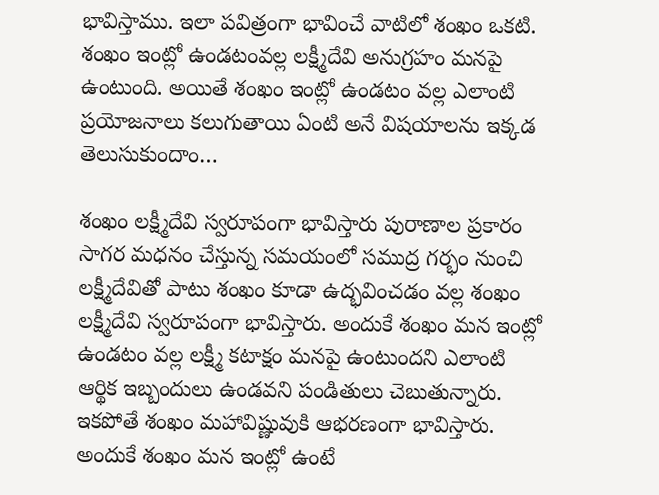భావిస్తాము. ఇలా పవిత్రంగా భావించే వాటిలో శంఖం ఒకటి. శంఖం ఇంట్లో ఉండటంవల్ల లక్ష్మీదేవి అనుగ్రహం మనపై ఉంటుంది. అయితే శంఖం ఇంట్లో ఉండటం వల్ల ఎలాంటి ప్రయోజనాలు కలుగుతాయి ఏంటి అనే విషయాలను ఇక్కడ తెలుసుకుందాం…

శంఖం లక్ష్మీదేవి స్వరూపంగా భావిస్తారు పురాణాల ప్రకారం సాగర మధనం చేస్తున్న సమయంలో సముద్ర గర్భం నుంచి లక్ష్మీదేవితో పాటు శంఖం కూడా ఉద్భవించడం వల్ల శంఖం లక్ష్మీదేవి స్వరూపంగా భావిస్తారు. అందుకే శంఖం మన ఇంట్లో ఉండటం వల్ల లక్ష్మీ కటాక్షం మనపై ఉంటుందని ఎలాంటి ఆర్థిక ఇబ్బందులు ఉండవని పండితులు చెబుతున్నారు. ఇకపోతే శంఖం మహావిష్ణువుకి ఆభరణంగా భావిస్తారు. అందుకే శంఖం మన ఇంట్లో ఉంటే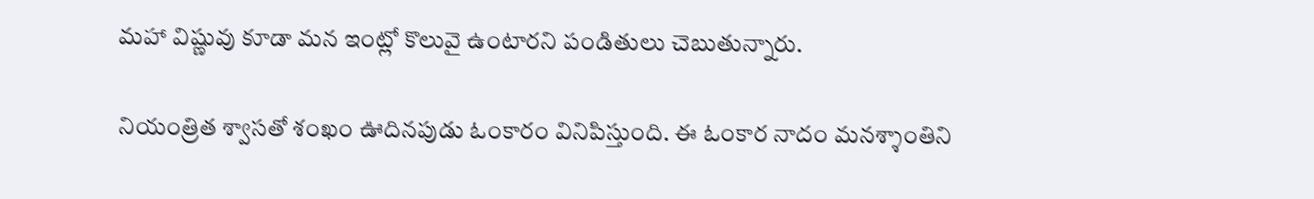మహా విష్ణువు కూడా మన ఇంట్లో కొలువై ఉంటారని పండితులు చెబుతున్నారు.

నియంత్రిత శ్వాసతో శంఖం ఊదినపుడు ఓంకారం వినిపిస్తుంది. ఈ ఓంకార నాదం మనశ్శాంతిని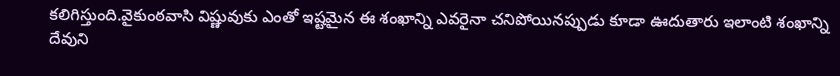కలిగిస్తుంది.వైకుంఠవాసి విష్ణువుకు ఎంతో ఇష్టమైన ఈ శంఖాన్ని ఎవరైనా చనిపోయినప్పుడు కూడా ఊదుతారు ఇలాంటి శంఖాన్ని దేవుని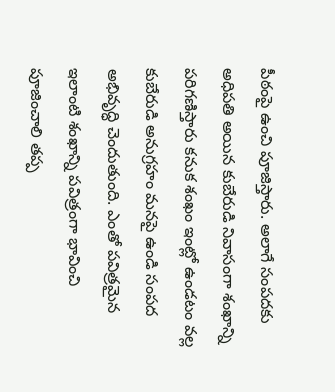పీఠంపై ఉంచి పూజిస్తారు. అలాగే సంపదకు అధిపతి అయిన కుబేరుడి నివాసంగా శంఖాన్ని పరిగణిస్తారు కనుక శంఖం ఇంట్లో ఉండటం వల్ల కుబేరుడి అనుగ్రహం మనపై ఉండి సంపద అభివృద్ధి చెందుతుంది. ఎంతో పవిత్రమైన ఇలాంటి శంఖాన్ని పవిత్రంగా భావించి పూజించాలి తప్ప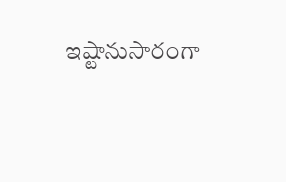ఇష్టానుసారంగా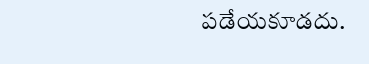పడేయకూడదు.